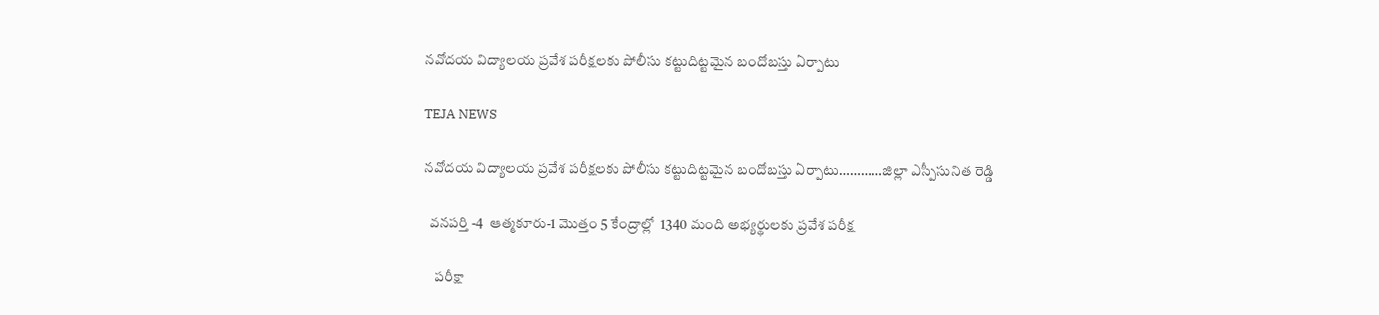నవోదయ విద్యాలయ ప్రవేశ పరీక్షలకు పోలీసు కట్టుదిట్టమైన బందోబస్తు ఏర్పాటు

TEJA NEWS

నవోదయ విద్యాలయ ప్రవేశ పరీక్షలకు పోలీసు కట్టుదిట్టమైన బందోబస్తు ఏర్పాటు…………జిల్లా ఎస్పీసునిత రెడ్డి

  వనపర్తి -4  ఆత్మకూరు-1 మొత్తం 5 కేంద్రాల్లో  1340 మంది అభ్యర్థులకు ప్రవేశ పరీక్ష

    పరీక్షా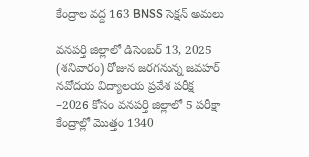కేంద్రాల వద్ద 163 BNSS సెక్షన్ అమలు

వనపర్తి జిల్లాలో డిసెంబర్ 13, 2025 (శనివారం) రోజున జరగనున్న జవహర్ నవోదయ విద్యాలయ ప్రవేశ పరీక్ష –2026 కోసం వనపర్తి జిల్లాలో 5 పరీక్షా కేంద్రాల్లో మొత్తం 1340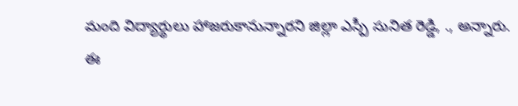మంది విద్యార్థులు హాజరుకానున్నారని జిల్లా ఎస్పీ సునిత రెడ్డి, ., అన్నారు.
ఈ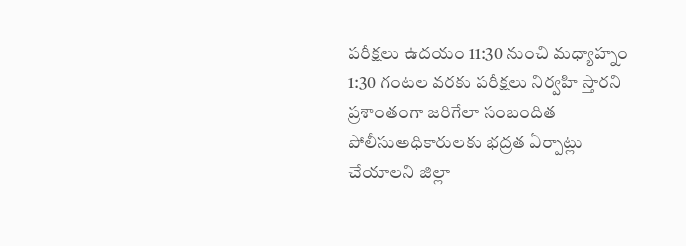పరీక్షలు ఉదయం 11:30 నుంచి మధ్యాహ్నం 1:30 గంటల వరకు పరీక్షలు నిర్వహి స్తారని ప్రశాంతంగా జరిగేలా సంబందిత పోలీసుఅధికారులకు భద్రత ఏర్పాట్లు చేయాలని జిల్లా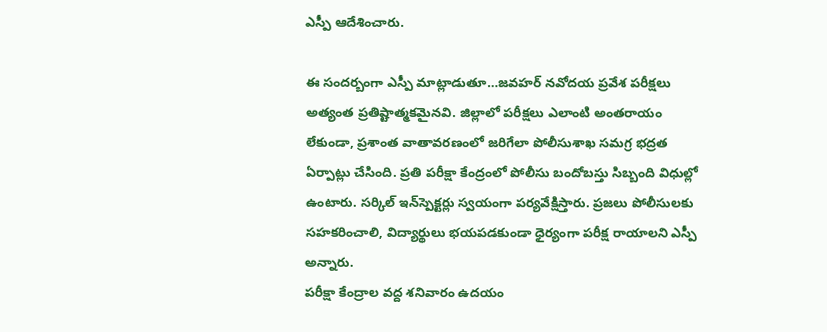ఎస్పీ ఆదేశించారు.

ఈ సందర్బంగా ఎస్పీ మాట్లాడుతూ…జవహర్ నవోదయ ప్రవేశ పరీక్షలు అత్యంత ప్రతిష్టాత్మకమైనవి. జిల్లాలో పరీక్షలు ఎలాంటి అంతరాయం లేకుండా, ప్రశాంత వాతావరణంలో జరిగేలా పోలీసుశాఖ సమగ్ర భద్రత ఏర్పాట్లు చేసింది. ప్రతి పరీక్షా కేంద్రంలో పోలీసు బందోబస్తు సిబ్బంది విధుల్లో ఉంటారు. సర్కిల్ ఇన్‌స్పెక్టర్లు స్వయంగా పర్యవేక్షిస్తారు. ప్రజలు పోలీసులకు సహకరించాలి, విద్యార్థులు భయపడకుండా ధైర్యంగా పరీక్ష రాయాలని ఎస్పీ అన్నారు.
పరీక్షా కేంద్రాల వద్ద శనివారం ఉదయం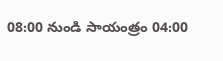08:00 నుండి సాయంత్రం 04:00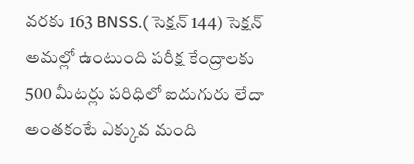వరకు 163 BNSS.( సెక్షన్ 144) సెక్షన్ అమల్లో ఉంటుంది పరీక్ష కేంద్రాలకు 500 మీటర్లు పరిధిలో ఐదుగురు లేదా అంతకంటే ఎక్కువ మంది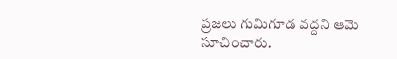ప్రజలు గుమిగూడ వద్దని ఆమె సూచించారు.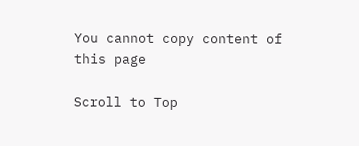You cannot copy content of this page

Scroll to Top